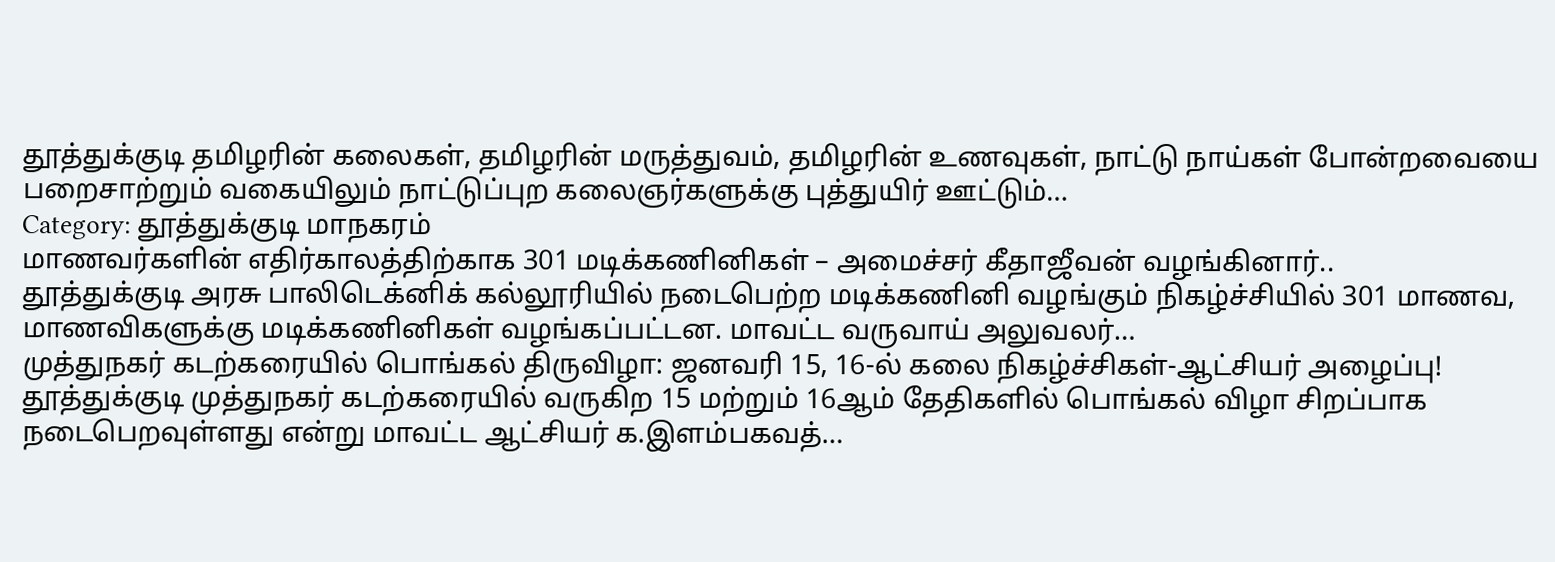தூத்துக்குடி தமிழரின் கலைகள், தமிழரின் மருத்துவம், தமிழரின் உணவுகள், நாட்டு நாய்கள் போன்றவையை பறைசாற்றும் வகையிலும் நாட்டுப்புற கலைஞர்களுக்கு புத்துயிர் ஊட்டும்…
Category: தூத்துக்குடி மாநகரம்
மாணவர்களின் எதிர்காலத்திற்காக 301 மடிக்கணினிகள் – அமைச்சர் கீதாஜீவன் வழங்கினார்..
தூத்துக்குடி அரசு பாலிடெக்னிக் கல்லூரியில் நடைபெற்ற மடிக்கணினி வழங்கும் நிகழ்ச்சியில் 301 மாணவ, மாணவிகளுக்கு மடிக்கணினிகள் வழங்கப்பட்டன. மாவட்ட வருவாய் அலுவலர்…
முத்துநகர் கடற்கரையில் பொங்கல் திருவிழா: ஜனவரி 15, 16-ல் கலை நிகழ்ச்சிகள்-ஆட்சியர் அழைப்பு!
தூத்துக்குடி முத்துநகர் கடற்கரையில் வருகிற 15 மற்றும் 16ஆம் தேதிகளில் பொங்கல் விழா சிறப்பாக நடைபெறவுள்ளது என்று மாவட்ட ஆட்சியர் க.இளம்பகவத்…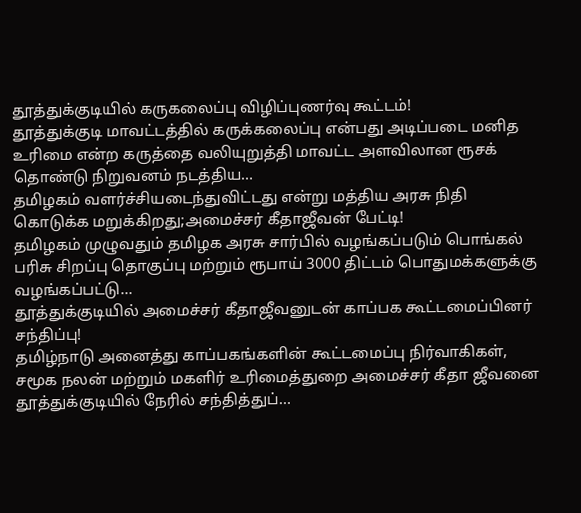தூத்துக்குடியில் கருகலைப்பு விழிப்புணர்வு கூட்டம்!
தூத்துக்குடி மாவட்டத்தில் கருக்கலைப்பு என்பது அடிப்படை மனித உரிமை என்ற கருத்தை வலியுறுத்தி மாவட்ட அளவிலான ரூசக் தொண்டு நிறுவனம் நடத்திய…
தமிழகம் வளர்ச்சியடைந்துவிட்டது என்று மத்திய அரசு நிதி கொடுக்க மறுக்கிறது;அமைச்சர் கீதாஜீவன் பேட்டி!
தமிழகம் முழுவதும் தமிழக அரசு சார்பில் வழங்கப்படும் பொங்கல் பரிசு சிறப்பு தொகுப்பு மற்றும் ரூபாய் 3000 திட்டம் பொதுமக்களுக்கு வழங்கப்பட்டு…
தூத்துக்குடியில் அமைச்சர் கீதாஜீவனுடன் காப்பக கூட்டமைப்பினர் சந்திப்பு!
தமிழ்நாடு அனைத்து காப்பகங்களின் கூட்டமைப்பு நிர்வாகிகள், சமூக நலன் மற்றும் மகளிர் உரிமைத்துறை அமைச்சர் கீதா ஜீவனை தூத்துக்குடியில் நேரில் சந்தித்துப்…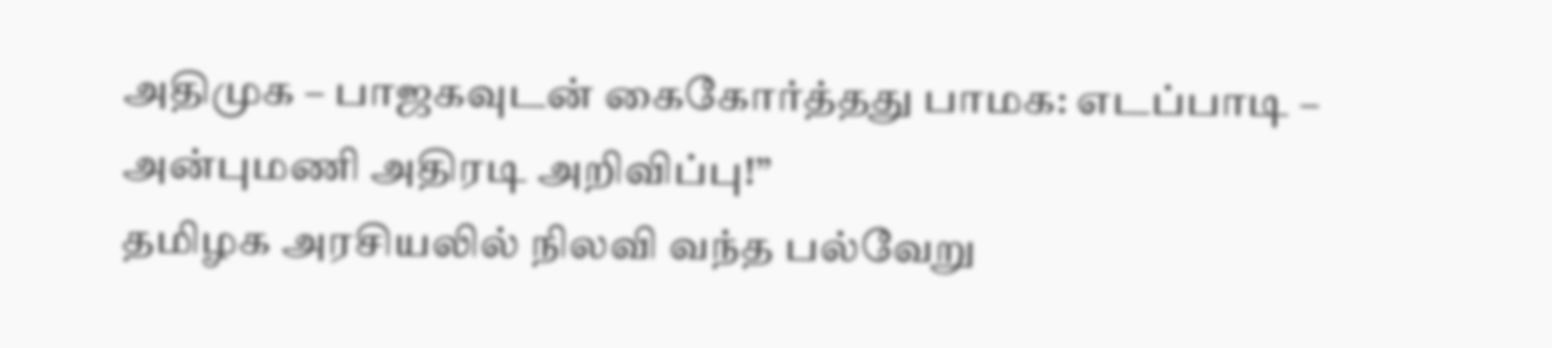அதிமுக – பாஜகவுடன் கைகோர்த்தது பாமக: எடப்பாடி – அன்புமணி அதிரடி அறிவிப்பு!”
தமிழக அரசியலில் நிலவி வந்த பல்வேறு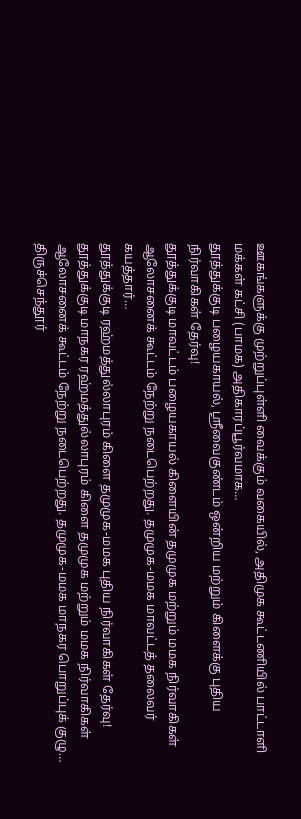ஊகங்களுக்கு முற்றுப்புள்ளி வைக்கும் வகையில், அதிமுக கூட்டணியில் பாட்டாளி மக்கள் கட்சி (பாமக) அதிகாரப்பூர்வமாக…
தூத்துக்குடி பழையகாயல், ஸ்ரீவைகுண்டம் ஒன்றிய மற்றும் கிளைக்கு புதிய நிர்வாகிகள் தேர்வு!
தூத்துக்குடி மாவட்டம் பழையகாயல் கிளையின் தமுமுக மற்றும் மமக நிர்வாகிகள் ஆலோசனைக் கூட்டம் நேற்று நடைபெற்றது. தமுமுக-மமக மாவட்டத் தலைவர் கயத்தார்…
தூத்துக்குடி ரஹ்மத்துல்லாபுரம் கிளை தமுமுக-மமக புதிய நிர்வாகிகள் தேர்வு!
தூத்துக்குடி மாநகர ரஹ்மத்துல்லாபுரம் கிளை தமுமுக மற்றும் மமக நிர்வாகிகள் ஆலோசனைக் கூட்டம் நேற்று நடைபெற்றது. தமுமுக-மமக மாநகர பொறுப்புக் குழு…
திருச்செந்தூர்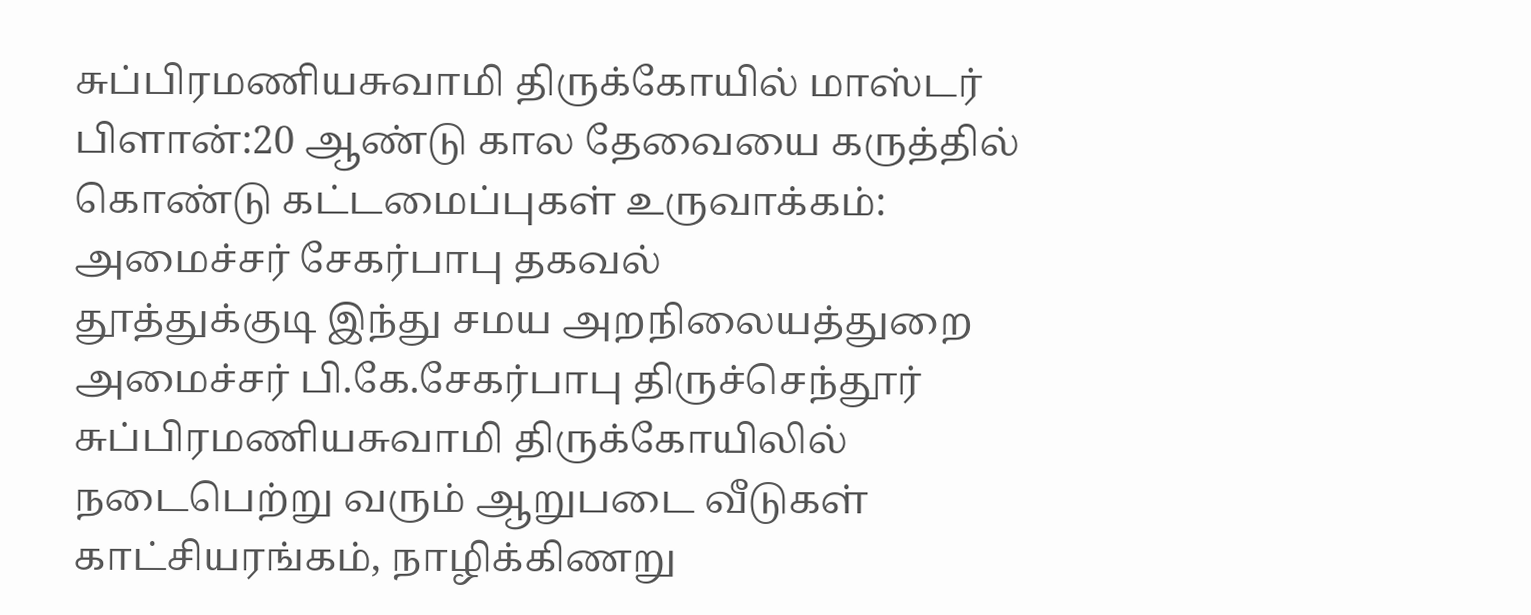சுப்பிரமணியசுவாமி திருக்கோயில் மாஸ்டர் பிளான்:20 ஆண்டு கால தேவையை கருத்தில் கொண்டு கட்டமைப்புகள் உருவாக்கம்: அமைச்சர் சேகர்பாபு தகவல்
தூத்துக்குடி இந்து சமய அறநிலையத்துறை அமைச்சர் பி.கே.சேகர்பாபு திருச்செந்தூர் சுப்பிரமணியசுவாமி திருக்கோயிலில் நடைபெற்று வரும் ஆறுபடை வீடுகள் காட்சியரங்கம், நாழிக்கிணறு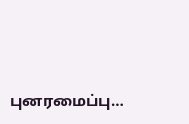புனரமைப்பு…